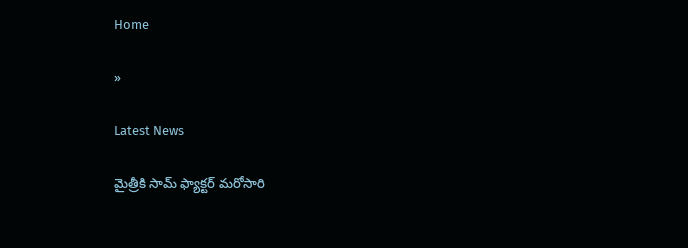Home

»

Latest News

మైత్రీకి సామ్ ఫ్యాక్ట‌ర్ మ‌రోసారి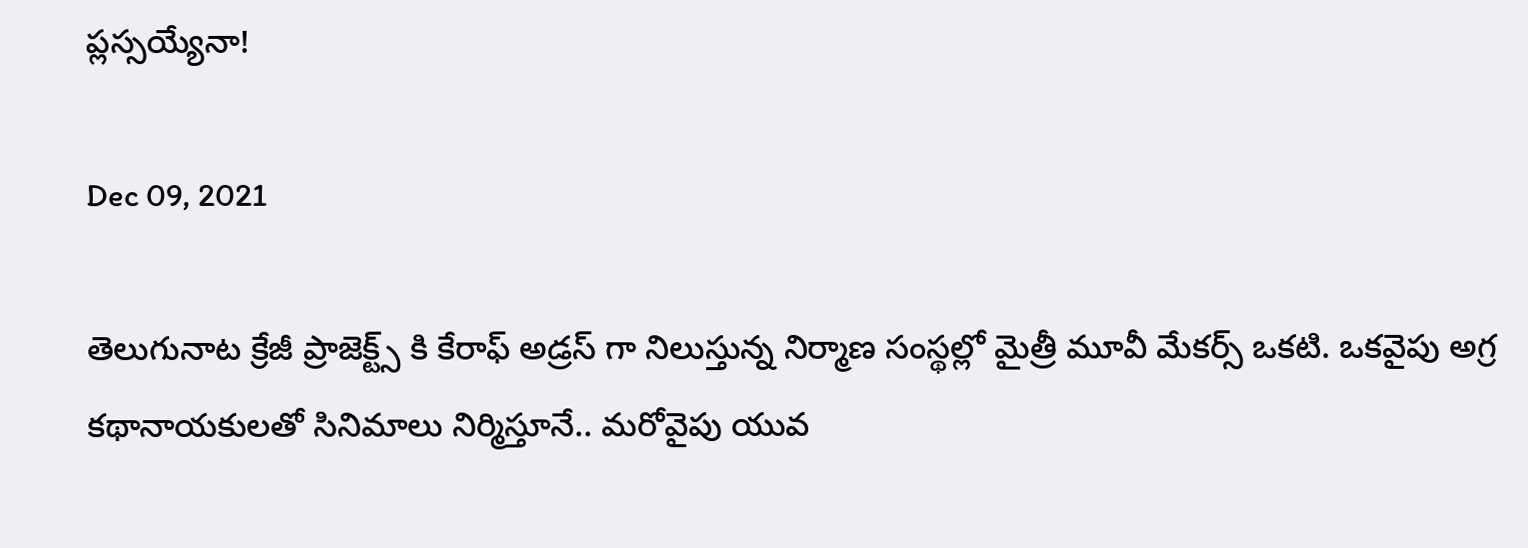ప్ల‌స్స‌య్యేనా!

Dec 09, 2021

తెలుగునాట క్రేజీ ప్రాజెక్ట్స్ కి కేరాఫ్ అడ్ర‌స్ గా నిలుస్తున్న నిర్మాణ సంస్థ‌ల్లో మైత్రీ మూవీ మేక‌ర్స్ ఒక‌టి. ఒక‌వైపు అగ్ర క‌థానాయ‌కుల‌తో సినిమాలు నిర్మిస్తూనే.. మ‌రోవైపు యువ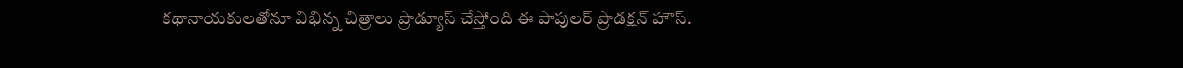క‌థానాయ‌కుల‌తోనూ విభిన్న చిత్రాలు ప్రొడ్యూస్ చేస్తోంది ఈ పాపుల‌ర్ ప్రొడ‌క్ష‌న్ హౌస్.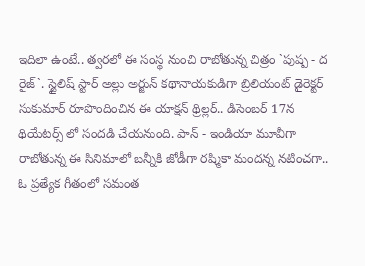ఇదిలా ఉంటే.. త్వ‌ర‌లో ఈ సంస్థ నుంచి రాబోతున్న చిత్రం `పుష్ప - ద రైజ్`. స్టైలిష్ స్టార్ అల్లు అర్జున్ క‌థానాయ‌కుడిగా బ్రిలియంట్ డైరెక్ట‌ర్ సుకుమార్ రూపొందించిన ఈ యాక్ష‌న్ థ్రిల్ల‌ర్.. డిసెంబ‌ర్ 17న థియేట‌ర్స్ లో సందడి చేయ‌నుంది. పాన్ - ఇండియా మూవీగా రాబోతున్న ఈ సినిమాలో బ‌న్నీకి జోడీగా ర‌ష్మికా మంద‌న్న న‌టించ‌గా.. ఓ ప్ర‌త్యేక గీతంలో స‌మంత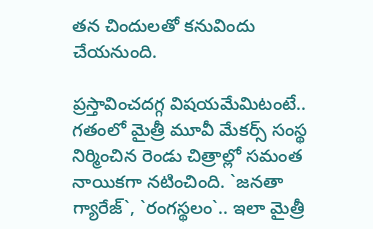త‌న చిందులతో క‌నువిందు చేయ‌నుంది.

ప్ర‌స్తావించ‌ద‌గ్గ విష‌య‌మేమిటంటే.. గ‌తంలో మైత్రీ మూవీ మేక‌ర్స్ సంస్థ నిర్మించిన రెండు చిత్రాల్లో స‌మంత నాయిక‌గా న‌టించింది. `జ‌న‌తా గ్యారేజ్`, `రంగ‌స్థ‌లం`.. ఇలా మైత్రీ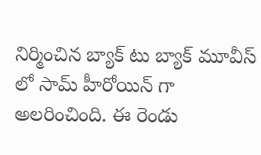నిర్మించిన బ్యాక్ టు బ్యాక్ మూవీస్ లో సామ్ హీరోయిన్ గా అల‌రించింది. ఈ రెండు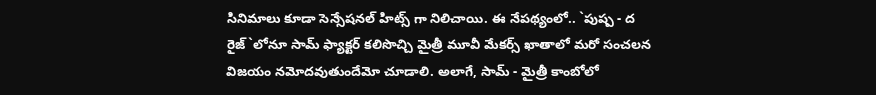సినిమాలు కూడా సెన్సేష‌న‌ల్ హిట్స్ గా నిలిచాయి. ఈ నేప‌థ్యంలో.. `పుష్ప - ద రైజ్`లోనూ సామ్ ఫ్యాక్ట‌ర్ క‌లిసొచ్చి మైత్రీ మూవీ మేక‌ర్స్ ఖాతాలో మ‌రో సంచ‌ల‌న విజ‌యం న‌మోద‌వుతుందేమో చూడాలి. అలాగే, సామ్ - మైత్రీ కాంబోలో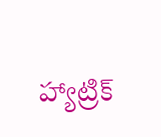హ్యాట్రిక్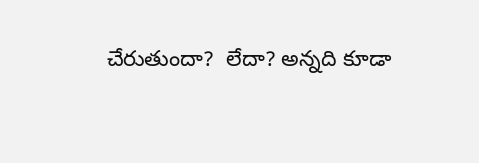చేరుతుందా?  లేదా? అన్న‌ది కూడా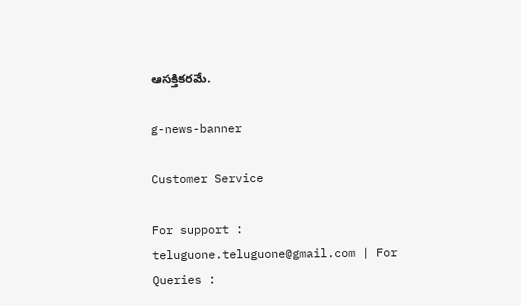ఆస‌క్తిక‌ర‌మే.

g-news-banner

Customer Service

For support : teluguone.teluguone@gmail.com | For Queries :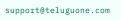support@teluguone.com